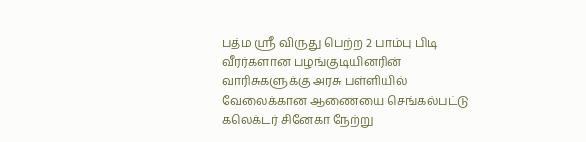பத்ம ஸ்ரீ விருது பெற்ற 2 பாம்பு பிடி வீரர்களான பழங்குடியினரின் வாரிசுகளுக்கு அரசு பள்ளியில் வேலைக்கான ஆணையை செங்கல்பட்டு கலெக்டர் சினேகா நேற்று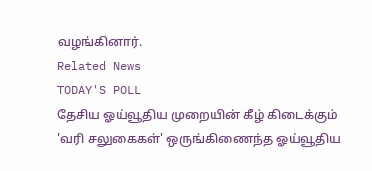வழங்கினார்.
Related News
TODAY'S POLL
தேசிய ஓய்வூதிய முறையின் கீழ் கிடைக்கும் 'வரி சலுகைகள்' ஒருங்கிணைந்த ஓய்வூதிய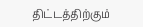திட்டத்திற்கும்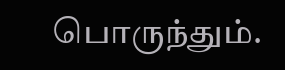பொருந்தும்.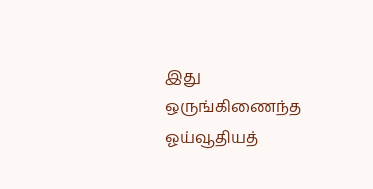இது ஒருங்கிணைந்த ஓய்வூதியத்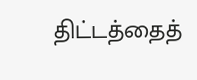திட்டத்தைத்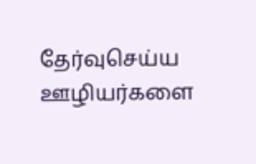தேர்வுசெய்ய ஊழியர்களை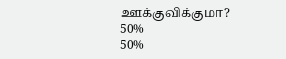ஊக்குவிக்குமா?
50%
50%